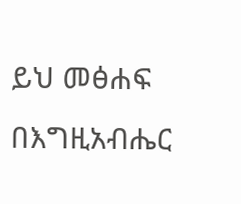ይህ መፅሐፍ በእግዚአብሔር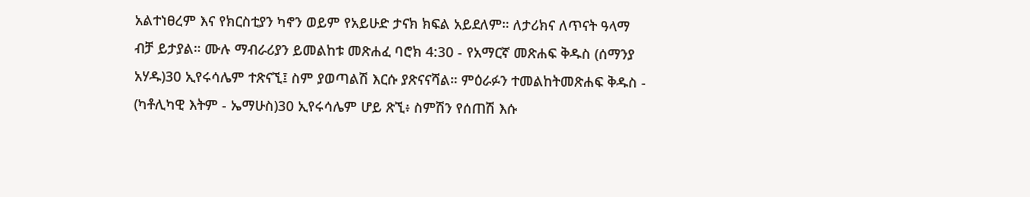አልተነፀረም እና የክርስቲያን ካኖን ወይም የአይሁድ ታናክ ክፍል አይደለም። ለታሪክና ለጥናት ዓላማ ብቻ ይታያል። ሙሉ ማብራሪያን ይመልከቱ መጽሐፈ ባሮክ 4:30 - የአማርኛ መጽሐፍ ቅዱስ (ሰማንያ አሃዱ)30 ኢየሩሳሌም ተጽናኚ፤ ስም ያወጣልሽ እርሱ ያጽናናሻል። ምዕራፉን ተመልከትመጽሐፍ ቅዱስ - (ካቶሊካዊ እትም - ኤማሁስ)30 ኢየሩሳሌም ሆይ ጽኚ፥ ስምሽን የሰጠሽ እሱ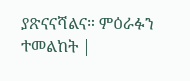ያጽናናሻልና። ምዕራፉን ተመልከት |